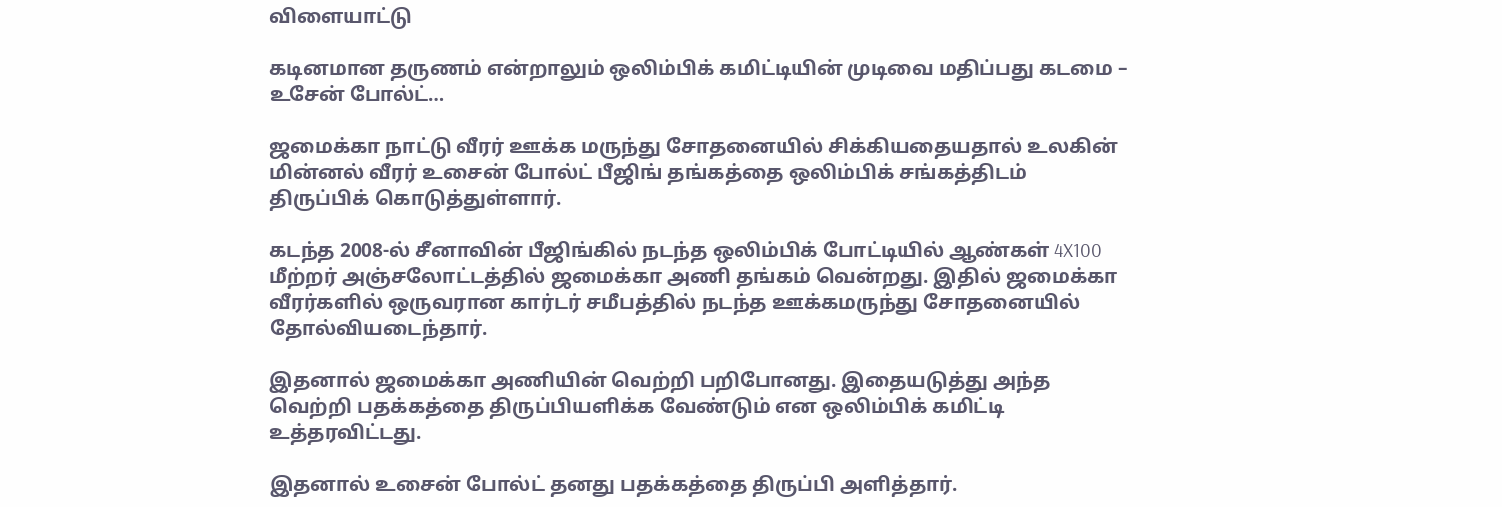விளையாட்டு

கடினமான தருணம் என்றாலும் ஒலிம்பிக் கமிட்டியின் முடிவை மதிப்பது கடமை – உசேன் போல்ட்…

ஜமைக்கா நாட்டு வீரர் ஊக்க மருந்து சோதனையில் சிக்கியதையதால் உலகின் மின்னல் வீரர் உசைன் போல்ட் பீஜிங் தங்கத்தை ஒலிம்பிக் சங்கத்திடம் திருப்பிக் கொடுத்துள்ளார்.

கடந்த 2008-ல் சீனாவின் பீஜிங்கில் நடந்த ஒலிம்பிக் போட்டியில் ஆண்கள் 4X100 மீற்றர் அஞ்சலோட்டத்தில் ஜமைக்கா அணி தங்கம் வென்றது. இதில் ஜமைக்கா வீரர்களில் ஒருவரான கார்டர் சமீபத்தில் நடந்த ஊக்கமருந்து சோதனையில் தோல்வியடைந்தார்.

இதனால் ஜமைக்கா அணியின் வெற்றி பறிபோனது. இதையடுத்து அந்த வெற்றி பதக்கத்தை திருப்பியளிக்க வேண்டும் என ஒலிம்பிக் கமிட்டி உத்தரவிட்டது.

இதனால் உசைன் போல்ட் தனது பதக்கத்தை திருப்பி அளித்தார்.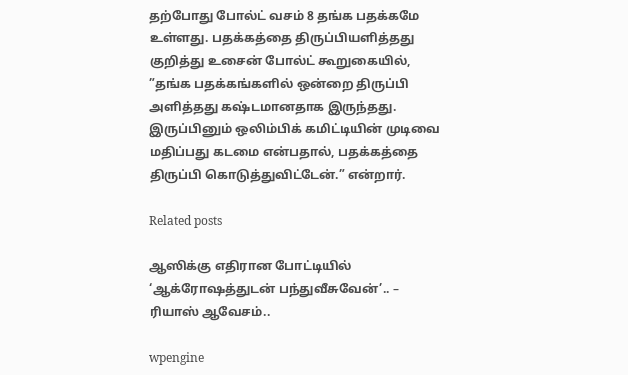தற்போது போல்ட் வசம் 8 தங்க பதக்கமே உள்ளது. பதக்கத்தை திருப்பியளித்தது குறித்து உசைன் போல்ட் கூறுகையில், ”தங்க பதக்கங்களில் ஒன்றை திருப்பி அளித்தது கஷ்டமானதாக இருந்தது. இருப்பினும் ஒலிம்பிக் கமிட்டியின் முடிவை மதிப்பது கடமை என்பதால், பதக்கத்தை திருப்பி கொடுத்துவிட்டேன்.” என்றார்.

Related posts

ஆஸிக்கு எதிரான போட்டியில் ‘ஆக்ரோஷத்துடன் பந்துவீசுவேன்’.. – ரியாஸ் ஆவேசம்..

wpengine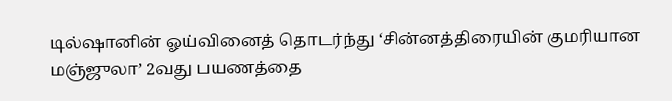டில்ஷானின் ஓய்வினைத் தொடர்ந்து ‘சின்னத்திரையின் குமரியான மஞ்ஜுலா’ 2வது பயணத்தை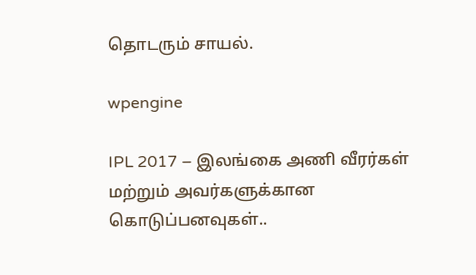தொடரும் சாயல்.

wpengine

IPL 2017 – இலங்கை அணி வீரர்கள் மற்றும் அவர்களுக்கான கொடுப்பனவுகள்..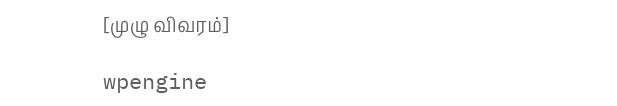[முழு விவரம்]

wpengine